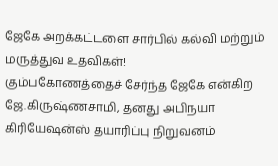ஜேகே அறக்கட்டளை சார்பில் கல்வி மற்றும் மருத்துவ உதவிகள்!
கும்பகோணத்தைச் சேர்ந்த ஜேகே என்கிற ஜே.கிருஷ்ணசாமி, தனது அபிநயா கிரியேஷன்ஸ் தயாரிப்பு நிறுவனம்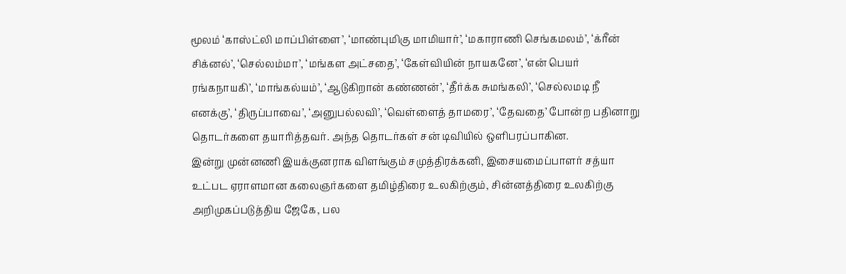மூலம் ‘காஸ்ட்லி மாப்பிள்ளை’, ‘மாண்புமிகு மாமியார்’, ‘மகாராணி செங்கமலம்’, ‘க்ரீன் சிக்னல்’, ‘செல்லம்மா’, ‘மங்கள அட்சதை’, ‘கேள்வியின் நாயகனே’, ‘என் பெயர் ரங்கநாயகி’, ‘மாங்கல்யம்’, ‘ஆடுகிறான் கண்ணன்’, ‘தீர்க்க சுமங்கலி’, ‘செல்லமடி நீ எனக்கு’, ‘திருப்பாவை’, ‘அனுபல்லவி’, ‘வெள்ளைத் தாமரை’, ‘தேவதை’ போன்ற பதினாறு தொடர்களை தயாரித்தவர். அந்த தொடர்கள் சன் டிவியில் ஒளிபரப்பாகின.
இன்று முன்னணி இயக்குனராக விளங்கும் சமுத்திரக்கனி, இசையமைப்பாளர் சத்யா உட்பட ஏராளமான கலைஞர்களை தமிழ்திரை உலகிற்கும், சின்னத்திரை உலகிற்கு அறிமுகப்படுத்திய ஜேகே, பல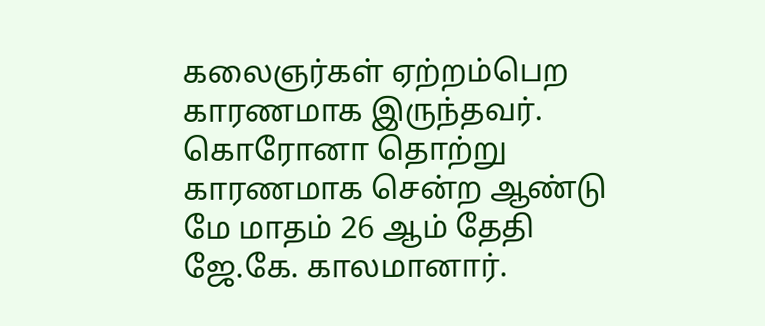கலைஞர்கள் ஏற்றம்பெற காரணமாக இருந்தவர்.
கொரோனா தொற்று காரணமாக சென்ற ஆண்டு மே மாதம் 26 ஆம் தேதி ஜே.கே. காலமானார்.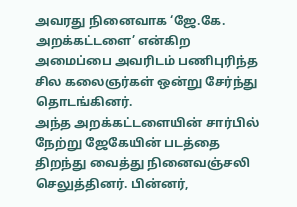அவரது நினைவாக ‘ஜே.கே. அறக்கட்டளை’ என்கிற அமைப்பை அவரிடம் பணிபுரிந்த சில கலைஞர்கள் ஒன்று சேர்ந்து தொடங்கினர்.
அந்த அறக்கட்டளையின் சார்பில் நேற்று ஜேகேயின் படத்தை திறந்து வைத்து நினைவஞ்சலி செலுத்தினர். பின்னர்,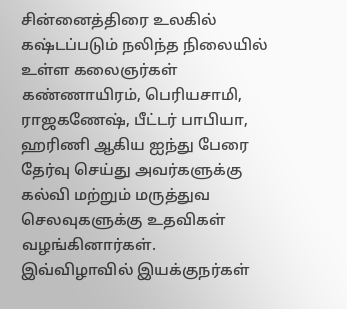சின்னைத்திரை உலகில் கஷ்டப்படும் நலிந்த நிலையில் உள்ள கலைஞர்கள் கண்ணாயிரம், பெரியசாமி, ராஜகணேஷ், பீட்டர் பாபியா, ஹரிணி ஆகிய ஐந்து பேரை தேர்வு செய்து அவர்களுக்கு கல்வி மற்றும் மருத்துவ செலவுகளுக்கு உதவிகள் வழங்கினார்கள்.
இவ்விழாவில் இயக்குநர்கள்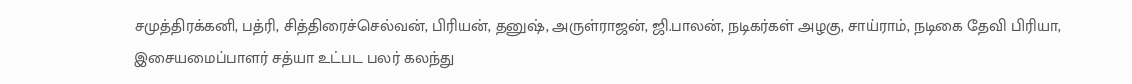சமுத்திரக்கனி, பத்ரி, சித்திரைச்செல்வன், பிரியன், தனுஷ், அருள்ராஜன், ஜி.பாலன், நடிகர்கள் அழகு, சாய்ராம், நடிகை தேவி பிரியா, இசையமைப்பாளர் சத்யா உட்பட பலர் கலந்து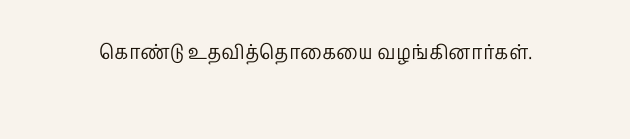கொண்டு உதவித்தொகையை வழங்கினார்கள்.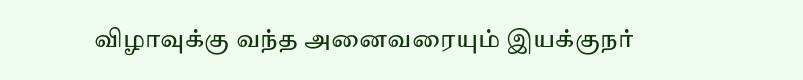விழாவுக்கு வந்த அனைவரையும் இயக்குநர்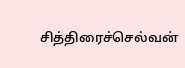சித்திரைச்செல்வன்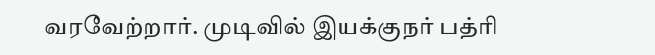வரவேற்றார். முடிவில் இயக்குநர் பத்ரி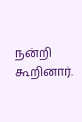நன்றி கூறினார்.